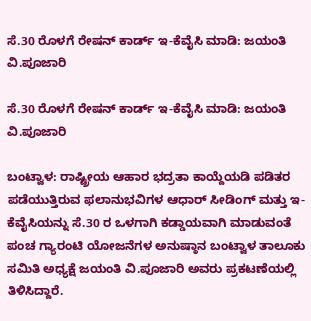ಸೆ.30 ರೊಳಗೆ ರೇಷನ್ ಕಾರ್ಡ್ ಇ-ಕೆವೈಸಿ ಮಾಡಿ: ಜಯಂತಿ ವಿ.ಪೂಜಾರಿ

ಸೆ.30 ರೊಳಗೆ ರೇಷನ್ ಕಾರ್ಡ್ ಇ-ಕೆವೈಸಿ ಮಾಡಿ: ಜಯಂತಿ ವಿ.ಪೂಜಾರಿ

ಬಂಟ್ವಾಳ: ರಾಷ್ಟ್ರೀಯ ಆಹಾರ ಭದ್ರತಾ ಕಾಯ್ದೆಯಡಿ ಪಡಿತರ ಪಡೆಯುತ್ತಿರುವ ಫಲಾನುಭವಿಗಳ ಆಧಾರ್ ಸೀಡಿಂಗ್ ಮತ್ತು ಇ-ಕೆವೈಸಿಯನ್ನು ಸೆ.30 ರ ಒಳಗಾಗಿ ಕಡ್ಡಾಯವಾಗಿ ಮಾಡುವಂತೆ ಪಂಚ ಗ್ಯಾರಂಟಿ ಯೋಜನೆಗಳ ಅನುಷ್ಠಾನ ಬಂಟ್ವಾಳ ತಾಲೂಕು ಸಮಿತಿ ಅಧ್ಯಕ್ಷೆ ಜಯಂತಿ ವಿ.ಪೂಜಾರಿ ಅವರು ಪ್ರಕಟಣೆಯಲ್ಲಿ ತಿಳಿಸಿದ್ದಾರೆ.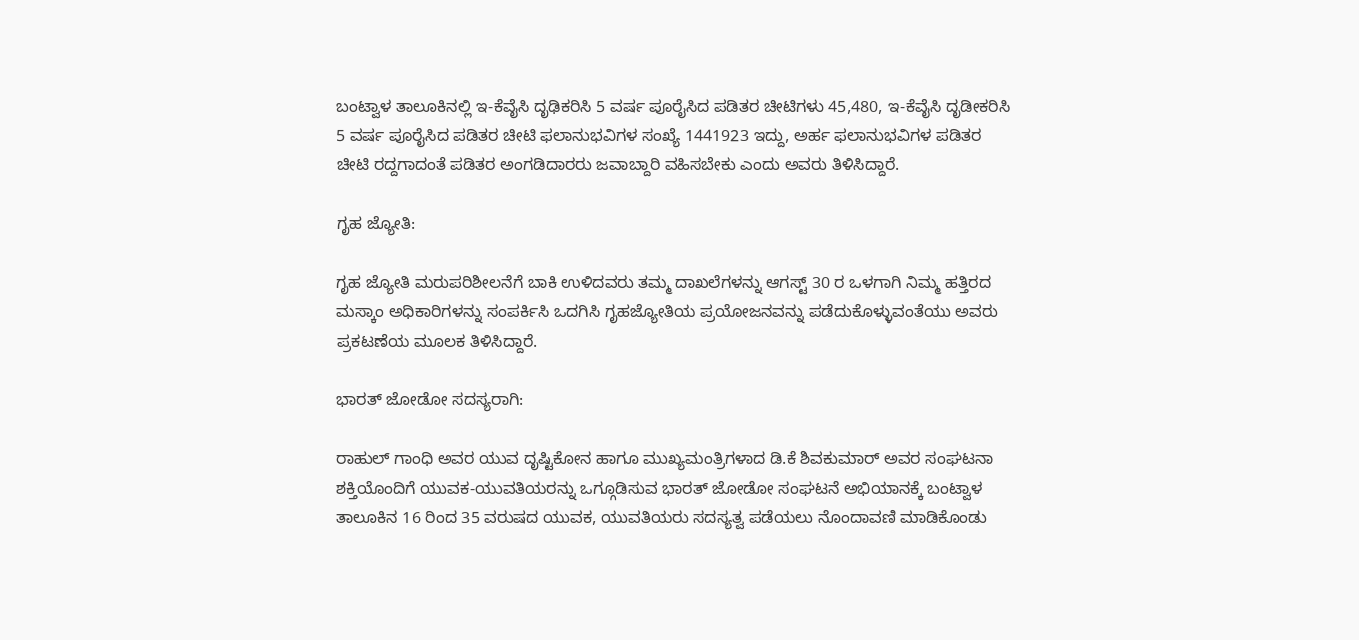ಬಂಟ್ವಾಳ ತಾಲೂಕಿನಲ್ಲಿ ಇ-ಕೆವೈಸಿ ದೃಢಿಕರಿಸಿ 5 ವರ್ಷ ಪೂರೈಸಿದ ಪಡಿತರ ಚೀಟಿಗಳು 45,480, ಇ-ಕೆವೈಸಿ ದೃಡೀಕರಿಸಿ 5 ವರ್ಷ ಪೂರೈಸಿದ ಪಡಿತರ ಚೀಟಿ ಫಲಾನುಭವಿಗಳ ಸಂಖ್ಯೆ 1441923 ಇದ್ದು, ಅರ್ಹ ಫಲಾನುಭವಿಗಳ ಪಡಿತರ ಚೀಟಿ ರದ್ದಗಾದಂತೆ ಪಡಿತರ ಅಂಗಡಿದಾರರು ಜವಾಬ್ದಾರಿ ವಹಿಸಬೇಕು ಎಂದು ಅವರು ತಿಳಿಸಿದ್ದಾರೆ.

ಗೃಹ ಜ್ಯೋತಿ:

ಗೃಹ ಜ್ಯೋತಿ ಮರುಪರಿಶೀಲನೆಗೆ ಬಾಕಿ ಉಳಿದವರು ತಮ್ಮ ದಾಖಲೆಗಳನ್ನು ಆಗಸ್ಟ್ 30 ರ ಒಳಗಾಗಿ ನಿಮ್ಮ ಹತ್ತಿರದ ಮಸ್ಕಾಂ ಅಧಿಕಾರಿಗಳನ್ನು ಸಂಪರ್ಕಿಸಿ ಒದಗಿಸಿ ಗೃಹಜ್ಯೋತಿಯ ಪ್ರಯೋಜನವನ್ನು ಪಡೆದುಕೊಳ್ಳುವಂತೆಯು ಅವರು ಪ್ರಕಟಣೆಯ ಮೂಲಕ ತಿಳಿಸಿದ್ದಾರೆ.

ಭಾರತ್ ಜೋಡೋ ಸದಸ್ಯರಾಗಿ:

ರಾಹುಲ್ ಗಾಂಧಿ ಅವರ ಯುವ ದೃಷ್ಟಿಕೋನ ಹಾಗೂ ಮುಖ್ಯಮಂತ್ರಿಗಳಾದ ಡಿ.ಕೆ ಶಿವಕುಮಾರ್ ಅವರ ಸಂಘಟನಾ ಶಕ್ತಿಯೊಂದಿಗೆ ಯುವಕ-ಯುವತಿಯರನ್ನು ಒಗ್ಗೂಡಿಸುವ ಭಾರತ್ ಜೋಡೋ ಸಂಘಟನೆ ಅಭಿಯಾನಕ್ಕೆ ಬಂಟ್ವಾಳ ತಾಲೂಕಿನ 16 ರಿಂದ 35 ವರುಷದ ಯುವಕ, ಯುವತಿಯರು ಸದಸ್ಯತ್ವ ಪಡೆಯಲು ನೊಂದಾವಣಿ ಮಾಡಿಕೊಂಡು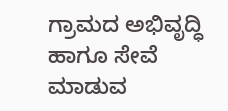ಗ್ರಾಮದ ಅಭಿವೃದ್ಧಿ ಹಾಗೂ ಸೇವೆ ಮಾಡುವ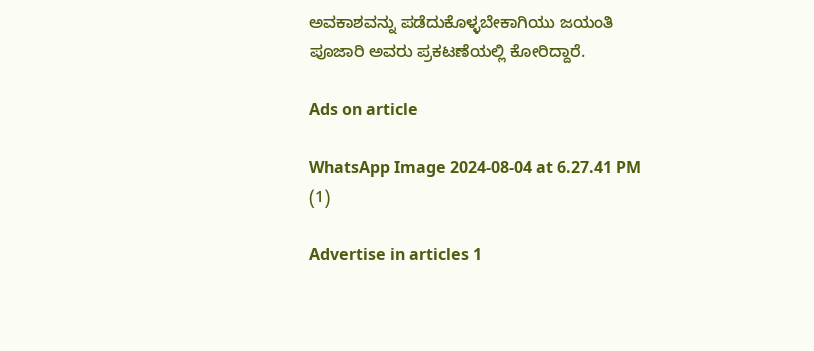ಅವಕಾಶವನ್ನು ಪಡೆದುಕೊಳ್ಳಬೇಕಾಗಿಯು ಜಯಂತಿ ಪೂಜಾರಿ ಅವರು ಪ್ರಕಟಣೆಯಲ್ಲಿ ಕೋರಿದ್ದಾರೆ.

Ads on article

WhatsApp Image 2024-08-04 at 6.27.41 PM (1)

Advertise in articles 1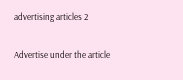advertising articles 2

Advertise under the article